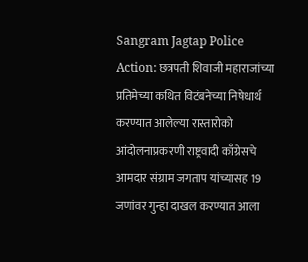Sangram Jagtap Police Action: छत्रपती शिवाजी महाराजांच्या प्रतिमेच्या कथित विटंबनेच्या निषेधार्थ करण्यात आलेल्या रास्तारोको आंदोलनाप्रकरणी राष्ट्रवादी काँग्रेसचे आमदार संग्राम जगताप यांच्यासह 19 जणांवर गुन्हा दाखल करण्यात आला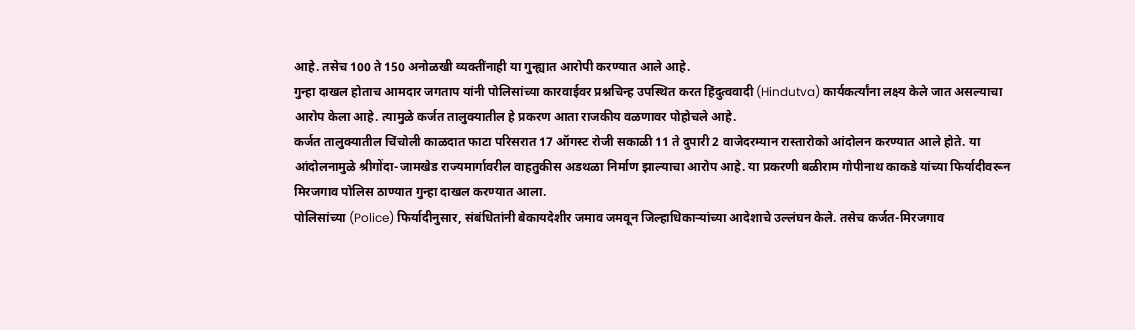आहे. तसेच 100 ते 150 अनोळखी व्यक्तींनाही या गुन्ह्यात आरोपी करण्यात आले आहे.
गुन्हा दाखल होताच आमदार जगताप यांनी पोलिसांच्या कारवाईवर प्रश्नचिन्ह उपस्थित करत हिंदुत्ववादी (Hindutva) कार्यकर्त्यांना लक्ष्य केले जात असल्याचा आरोप केला आहे. त्यामुळे कर्जत तालुक्यातील हे प्रकरण आता राजकीय वळणावर पोहोचले आहे.
कर्जत तालुक्यातील चिंचोली काळदात फाटा परिसरात 17 ऑगस्ट रोजी सकाळी 11 ते दुपारी 2 वाजेदरम्यान रास्तारोको आंदोलन करण्यात आले होते. या आंदोलनामुळे श्रीगोंदा-जामखेड राज्यमार्गावरील वाहतुकीस अडथळा निर्माण झाल्याचा आरोप आहे. या प्रकरणी बळीराम गोपीनाथ काकडे यांच्या फिर्यादीवरून मिरजगाव पोलिस ठाण्यात गुन्हा दाखल करण्यात आला.
पोलिसांच्या (Police) फिर्यादीनुसार, संबंधितांनी बेकायदेशीर जमाव जमवून जिल्हाधिकाऱ्यांच्या आदेशाचे उल्लंघन केले. तसेच कर्जत-मिरजगाव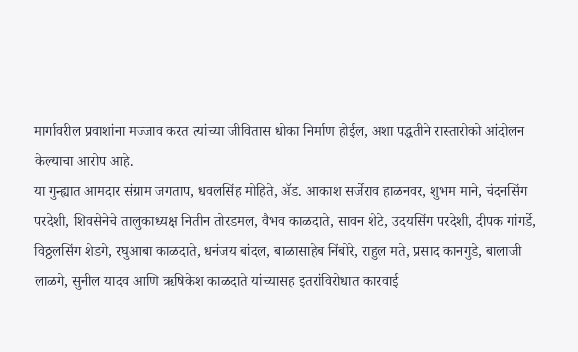मार्गावरील प्रवाशांना मज्जाव करत त्यांच्या जीवितास धोका निर्माण होईल, अशा पद्धतीने रास्तारोको आंदोलन केल्याचा आरोप आहे.
या गुन्ह्यात आमदार संग्राम जगताप, धवलसिंह मोहिते, ॲड. आकाश सर्जेराव हाळनवर, शुभम माने, चंदनसिंग परदेशी, शिवसेनेचे तालुकाध्यक्ष नितीन तोरडमल, वैभव काळदाते, सावन शेटे, उदयसिंग परदेशी, दीपक गांगर्डे, विठ्ठलसिंग शेडगे, रघुआबा काळदाते, धनंजय बांदल, बाळासाहेब निंबोरे, राहुल मते, प्रसाद कानगुडे, बालाजी लाळगे, सुनील यादव आणि ऋषिकेश काळदाते यांच्यासह इतरांविरोधात कारवाई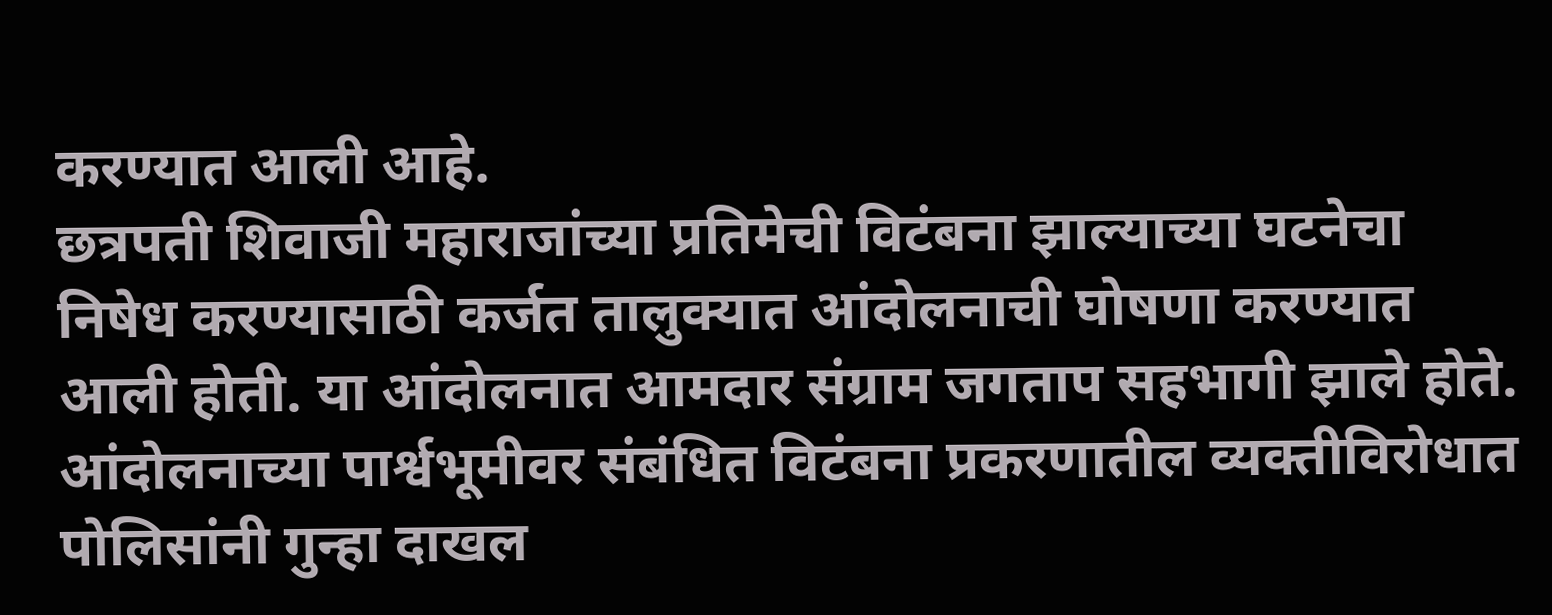करण्यात आली आहे.
छत्रपती शिवाजी महाराजांच्या प्रतिमेची विटंबना झाल्याच्या घटनेचा निषेध करण्यासाठी कर्जत तालुक्यात आंदोलनाची घोषणा करण्यात आली होती. या आंदोलनात आमदार संग्राम जगताप सहभागी झाले होते.
आंदोलनाच्या पार्श्वभूमीवर संबंधित विटंबना प्रकरणातील व्यक्तीविरोधात पोलिसांनी गुन्हा दाखल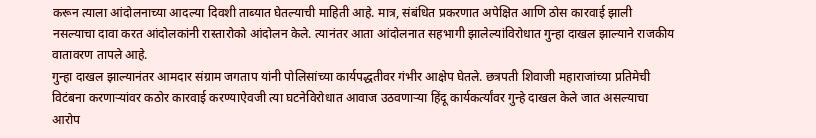करून त्याला आंदोलनाच्या आदल्या दिवशी ताब्यात घेतल्याची माहिती आहे. मात्र, संबंधित प्रकरणात अपेक्षित आणि ठोस कारवाई झाली नसल्याचा दावा करत आंदोलकांनी रास्तारोको आंदोलन केले. त्यानंतर आता आंदोलनात सहभागी झालेल्यांविरोधात गुन्हा दाखल झाल्याने राजकीय वातावरण तापले आहे.
गुन्हा दाखल झाल्यानंतर आमदार संग्राम जगताप यांनी पोलिसांच्या कार्यपद्धतीवर गंभीर आक्षेप घेतले. छत्रपती शिवाजी महाराजांच्या प्रतिमेची विटंबना करणाऱ्यांवर कठोर कारवाई करण्याऐवजी त्या घटनेविरोधात आवाज उठवणाऱ्या हिंदू कार्यकर्त्यांवर गुन्हे दाखल केले जात असल्याचा आरोप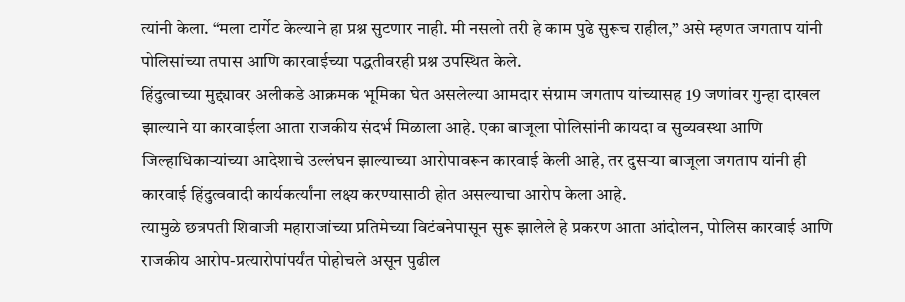त्यांनी केला. “मला टार्गेट केल्याने हा प्रश्न सुटणार नाही. मी नसलो तरी हे काम पुढे सुरूच राहील,” असे म्हणत जगताप यांनी पोलिसांच्या तपास आणि कारवाईच्या पद्धतीवरही प्रश्न उपस्थित केले.
हिंदुत्वाच्या मुद्द्यावर अलीकडे आक्रमक भूमिका घेत असलेल्या आमदार संग्राम जगताप यांच्यासह 19 जणांवर गुन्हा दाखल झाल्याने या कारवाईला आता राजकीय संदर्भ मिळाला आहे. एका बाजूला पोलिसांनी कायदा व सुव्यवस्था आणि जिल्हाधिकाऱ्यांच्या आदेशाचे उल्लंघन झाल्याच्या आरोपावरून कारवाई केली आहे, तर दुसऱ्या बाजूला जगताप यांनी ही कारवाई हिंदुत्ववादी कार्यकर्त्यांना लक्ष्य करण्यासाठी होत असल्याचा आरोप केला आहे.
त्यामुळे छत्रपती शिवाजी महाराजांच्या प्रतिमेच्या विटंबनेपासून सुरू झालेले हे प्रकरण आता आंदोलन, पोलिस कारवाई आणि राजकीय आरोप-प्रत्यारोपांपर्यंत पोहोचले असून पुढील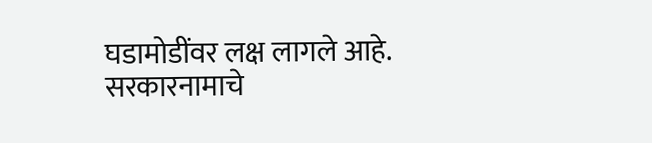घडामोडींवर लक्ष लागले आहे.
सरकारनामाचे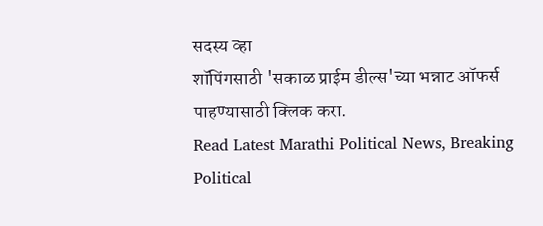सदस्य व्हा
शॉपिंगसाठी 'सकाळ प्राईम डील्स'च्या भन्नाट ऑफर्स पाहण्यासाठी क्लिक करा.
Read Latest Marathi Political News, Breaking Political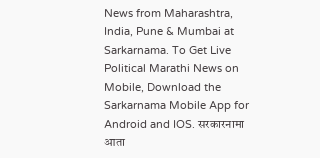News from Maharashtra, India, Pune & Mumbai at Sarkarnama. To Get Live Political Marathi News on Mobile, Download the Sarkarnama Mobile App for Android and IOS. सरकारनामा आता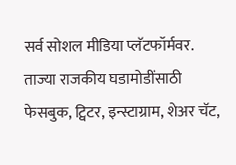सर्व सोशल मीडिया प्लॅटफॉर्मवर. ताज्या राजकीय घडामोडींसाठी फेसबुक, ट्विटर, इन्स्टाग्राम, शेअर चॅट,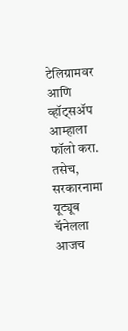टेलिग्रामवर आणि व्हॉट्सॲप आम्हाला फॉलो करा. तसेच, सरकारनामा यूट्यूब चॅनेलला आजच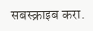सबस्क्राइब करा.